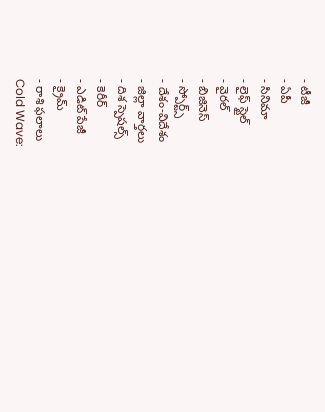- టీజీ
- ఏపీ
- సినిమా
- లైఫ్ స్టైల్
- వైరల్
- బిజినెస్
- స్పోర్ట్స్
- దేశం-విదేశం
- జిల్లా వార్తలు
- దిశ స్పెషల్స్
- కెరీర్
- ఎడిట్ పేజీ
- క్రైమ్
- రాశి ఫలాలు
Cold Wave: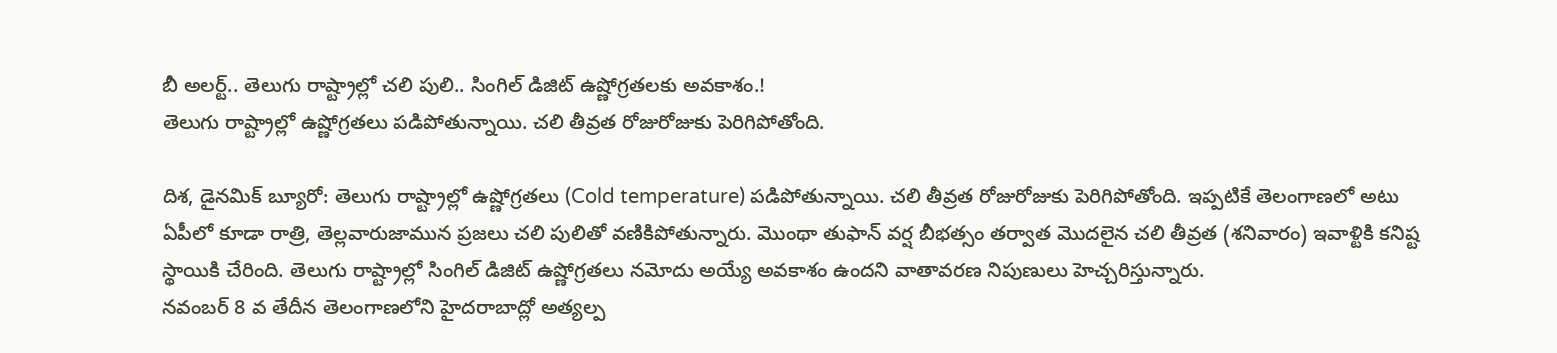బీ అలర్ట్.. తెలుగు రాష్ట్రాల్లో చలి పులి.. సింగిల్ డిజిట్ ఉష్ణోగ్రతలకు అవకాశం.!
తెలుగు రాష్ట్రాల్లో ఉష్ణోగ్రతలు పడిపోతున్నాయి. చలి తీవ్రత రోజురోజుకు పెరిగిపోతోంది.

దిశ, డైనమిక్ బ్యూరో: తెలుగు రాష్ట్రాల్లో ఉష్ణోగ్రతలు (Cold temperature) పడిపోతున్నాయి. చలి తీవ్రత రోజురోజుకు పెరిగిపోతోంది. ఇప్పటికే తెలంగాణలో అటు ఏపీలో కూడా రాత్రి, తెల్లవారుజామున ప్రజలు చలి పులితో వణికిపోతున్నారు. మొంథా తుఫాన్ వర్ష బీభత్సం తర్వాత మొదలైన చలి తీవ్రత (శనివారం) ఇవాళ్టికి కనిష్ట స్థాయికి చేరింది. తెలుగు రాష్ట్రాల్లో సింగిల్ డిజిట్ ఉష్ణోగ్రతలు నమోదు అయ్యే అవకాశం ఉందని వాతావరణ నిపుణులు హెచ్చరిస్తున్నారు.
నవంబర్ 8 వ తేదీన తెలంగాణలోని హైదరాబాద్లో అత్యల్ప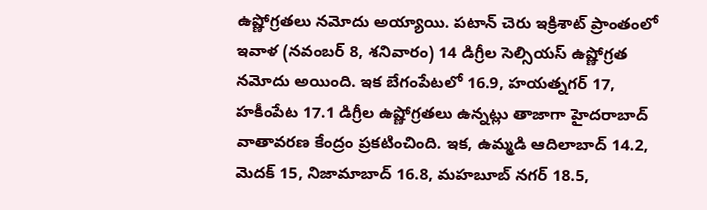ఉష్ణోగ్రతలు నమోదు అయ్యాయి. పటాన్ చెరు ఇక్రిశాట్ ప్రాంతంలో ఇవాళ (నవంబర్ 8, శనివారం) 14 డిగ్రీల సెల్సియస్ ఉష్ణోగ్రత నమోదు అయింది. ఇక బేగంపేటలో 16.9, హయత్నగర్ 17, హకీంపేట 17.1 డిగ్రీల ఉష్ణోగ్రతలు ఉన్నట్లు తాజాగా హైదరాబాద్ వాతావరణ కేంద్రం ప్రకటించింది. ఇక, ఉమ్మడి ఆదిలాబాద్ 14.2, మెదక్ 15, నిజామాబాద్ 16.8, మహబూబ్ నగర్ 18.5,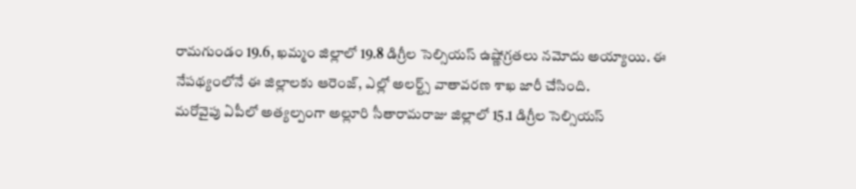రామగుండం 19.6, ఖమ్మం జిల్లాలో 19.8 డిగ్రీల సెల్సియస్ ఉష్ణోగ్రతలు నమోదు అయ్యాయి. ఈ నేపథ్యంలోనే ఈ జిల్లాలకు ఆరెంజ్, ఎల్లో అలర్ట్స్ వాతావరణ శాఖ జారీ చేసింది.
మరోవైపు ఏపీలో అత్యల్పంగా అల్లూరి సీతారామరాజు జిల్లాలో 15.1 డిగ్రీల సెల్సియస్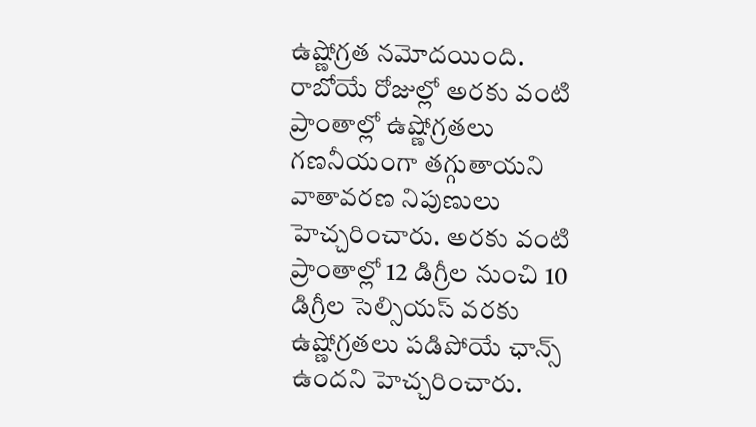ఉష్ణోగ్రత నమోదయింది. రాబోయే రోజుల్లో అరకు వంటి ప్రాంతాల్లో ఉష్ణోగ్రతలు గణనీయంగా తగ్గుతాయని వాతావరణ నిపుణులు హెచ్చరించారు. అరకు వంటి ప్రాంతాల్లో 12 డిగ్రీల నుంచి 10 డిగ్రీల సెల్సియస్ వరకు ఉష్ణోగ్రతలు పడిపోయే ఛాన్స్ ఉందని హెచ్చరించారు.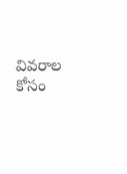వివరాల కోసం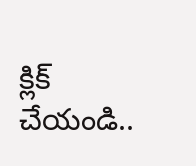క్లిక్ చేయండి..